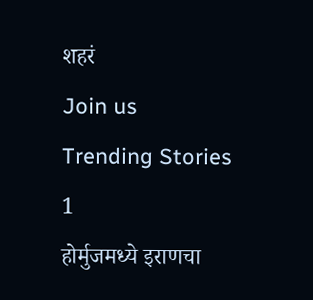शहरं
Join us
Trending Stories
1
होर्मुजमध्ये इराणचा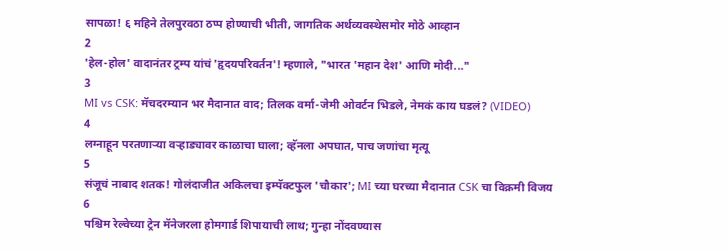सापळा! ६ महिने तेलपुरवठा ठप्प होण्याची भीती, जागतिक अर्थव्यवस्थेसमोर मोठे आव्हान
2
'हेल-होल' वादानंतर ट्रम्प यांचं 'हृदयपरिवर्तन'! म्हणाले, "भारत 'महान देश' आणि मोदी..."
3
MI vs CSK: मॅचदरम्यान भर मैदानात वाद; तिलक वर्मा-जेमी ओवर्टन भिडले, नेमकं काय घडलं? (VIDEO)
4
लग्नाहून परतणाऱ्या वऱ्हाड्यावर काळाचा घाला; व्हॅनला अपघात, पाच जणांचा मृत्यू
5
संजूचं नाबाद शतक! गोलंदाजीत अकिलचा इम्पॅक्टफुल 'चौकार'; MI च्या घरच्या मैदानात CSK चा विक्रमी विजय
6
पश्चिम रेल्वेच्या ट्रेन मॅनेजरला होमगार्ड शिपायाची लाथ; गुन्हा नोंदवण्यास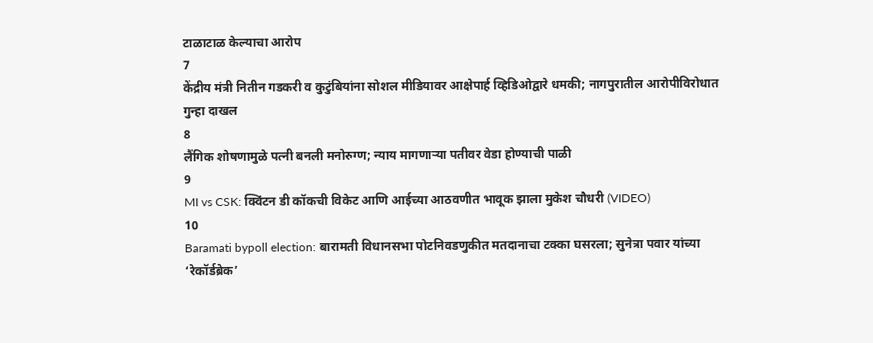टाळाटाळ केल्याचा आरोप
7
केंद्रीय मंत्री नितीन गडकरी व कुटुंबियांना सोशल मीडियावर आक्षेपार्ह व्हिडिओद्वारे धमकी; नागपुरातील आरोपीविरोधात गुन्हा दाखल
8
लैंगिक शोषणामुळे पत्नी बनली मनोरुग्ण; न्याय मागणाऱ्या पतीवर वेडा होण्याची पाळी
9
MI vs CSK: क्विंटन डी कॉकची विकेट आणि आईच्या आठवणीत भावूक झाला मुकेश चौधरी (VIDEO)
10
Baramati bypoll election: बारामती विधानसभा पोटनिवडणुकीत मतदानाचा टक्का घसरला; सुनेत्रा पवार यांच्या ‘रेकॉर्डब्रेक’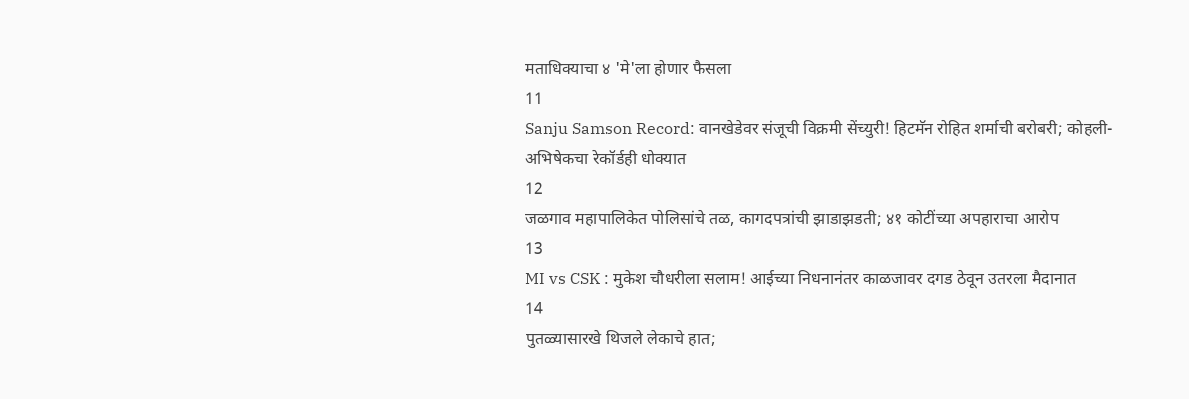मताधिक्याचा ४ 'मे'ला होणार फैसला
11
Sanju Samson Record: वानखेडेवर संजूची विक्रमी सेंच्युरी! हिटमॅन रोहित शर्माची बरोबरी; कोहली-अभिषेकचा रेकॉर्डही धोक्यात
12
जळगाव महापालिकेत पोलिसांचे तळ, कागदपत्रांची झाडाझडती; ४१ कोटींच्या अपहाराचा आरोप
13
MI vs CSK : मुकेश चौधरीला सलाम! आईच्या निधनानंतर काळजावर दगड ठेवून उतरला मैदानात
14
पुतळ्यासारखे थिजले लेकाचे हात;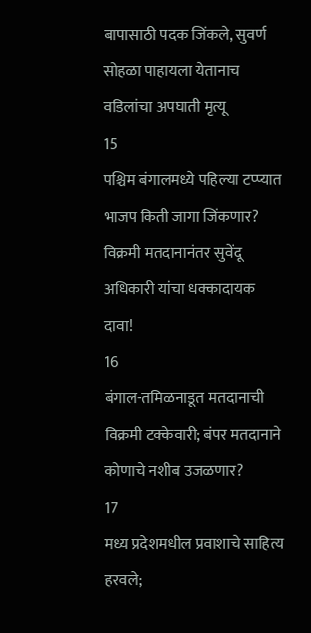बापासाठी पदक जिंकले, सुवर्ण सोहळा पाहायला येतानाच वडिलांचा अपघाती मृत्यू
15
पश्चिम बंगालमध्ये पहिल्या टप्प्यात भाजप किती जागा जिंकणार? विक्रमी मतदानानंतर सुवेंदू अधिकारी यांचा धक्कादायक दावा!
16
बंगाल-तमिळनाडूत मतदानाची विक्रमी टक्केवारी; बंपर मतदानाने कोणाचे नशीब उजळणार?
17
मध्य प्रदेशमधील प्रवाशाचे साहित्य हरवले;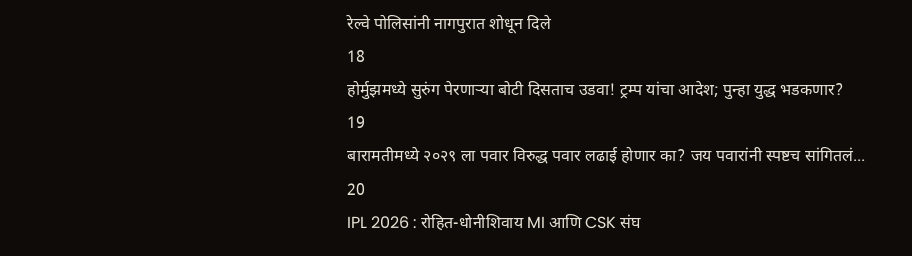रेल्वे पोलिसांनी नागपुरात शोधून दिले
18
होर्मुझमध्ये सुरुंग पेरणाऱ्या बोटी दिसताच उडवा! ट्रम्प यांचा आदेश; पुन्हा युद्ध भडकणार?
19
बारामतीमध्ये २०२९ ला पवार विरुद्ध पवार लढाई होणार का? जय पवारांनी स्पष्टच सांगितलं...
20
IPL 2026 : रोहित-धोनीशिवाय MI आणि CSK संघ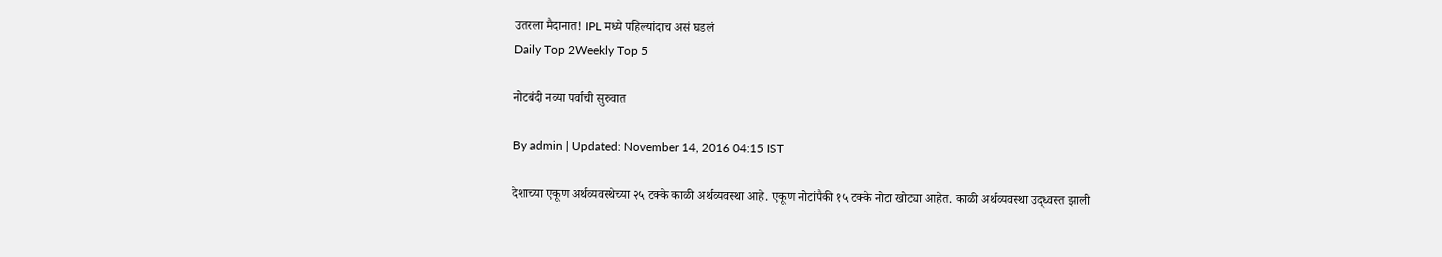उतरला मैदानात! IPL मध्ये पहिल्यांदाच असं घडलं
Daily Top 2Weekly Top 5

नोटबंदी नव्या पर्वाची सुरुवात

By admin | Updated: November 14, 2016 04:15 IST

देशाच्या एकूण अर्थव्यवस्थेच्या २५ टक्के काळी अर्थव्यवस्था आहे. एकूण नोटांपैकी १५ टक्के नोटा खोट्या आहेत. काळी अर्थव्यवस्था उद्ध्वस्त झाली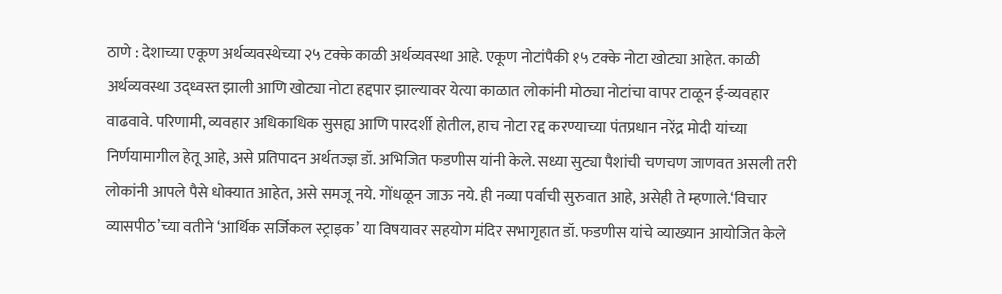ठाणे : देशाच्या एकूण अर्थव्यवस्थेच्या २५ टक्के काळी अर्थव्यवस्था आहे. एकूण नोटांपैकी १५ टक्के नोटा खोट्या आहेत. काळी अर्थव्यवस्था उद्ध्वस्त झाली आणि खोट्या नोटा हद्दपार झाल्यावर येत्या काळात लोकांनी मोठ्या नोटांचा वापर टाळून ई-व्यवहार वाढवावे. परिणामी, व्यवहार अधिकाधिक सुसह्य आणि पारदर्शी होतील, हाच नोटा रद्द करण्याच्या पंतप्रधान नरेंद्र मोदी यांच्या निर्णयामागील हेतू आहे, असे प्रतिपादन अर्थतज्ज्ञ डॉ. अभिजित फडणीस यांनी केले. सध्या सुट्या पैशांची चणचण जाणवत असली तरी लोकांनी आपले पैसे धोक्यात आहेत, असे समजू नये. गोंधळून जाऊ नये. ही नव्या पर्वाची सुरुवात आहे, असेही ते म्हणाले.‘विचार व्यासपीठ’च्या वतीने ‘आर्थिक सर्जिकल स्ट्राइक’ या विषयावर सहयोग मंदिर सभागृहात डॉ. फडणीस यांचे व्याख्यान आयोजित केले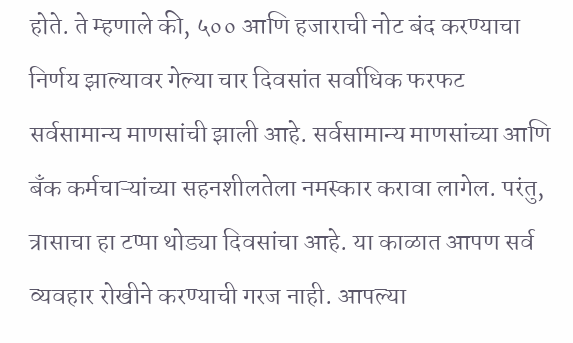होते. ते म्हणाले की, ५०० आणि हजाराची नोट बंद करण्याचा निर्णय झाल्यावर गेल्या चार दिवसांत सर्वाधिक फरफट सर्वसामान्य माणसांची झाली आहे. सर्वसामान्य माणसांच्या आणि बँक कर्मचाऱ्यांच्या सहनशीलतेला नमस्कार करावा लागेल. परंतु, त्रासाचा हा टप्पा थोड्या दिवसांचा आहे. या काळात आपण सर्व व्यवहार रोखीने करण्याची गरज नाही. आपल्या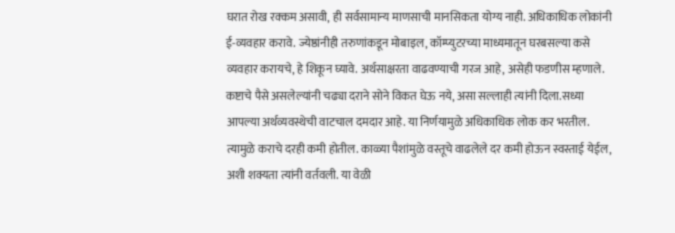घरात रोख रक्कम असावी, ही सर्वसामान्य माणसाची मानसिकता योग्य नाही. अधिकाधिक लोकांनी ई-व्यवहार करावे. ज्येष्ठांनीही तरुणांकडून मोबाइल, कॉम्प्युटरच्या माध्यमातून घरबसल्या कसे व्यवहार करायचे, हे शिकून घ्यावे. अर्थसाक्षरता वाढवण्याची गरज आहे, असेही फडणीस म्हणाले. कष्टाचे पैसे असलेल्यांनी चढ्या दराने सोने विकत घेऊ नये, असा सल्लाही त्यांनी दिला.सध्या आपल्या अर्थव्यवस्थेची वाटचाल दमदार आहे. या निर्णयामुळे अधिकाधिक लोक कर भरतील. त्यामुळे कराचे दरही कमी होतील. काळ्या पैशांमुळे वस्तूचे वाढलेले दर कमी होऊन स्वस्ताई येईल, अशी शक्यता त्यांनी वर्तवली. या वेळी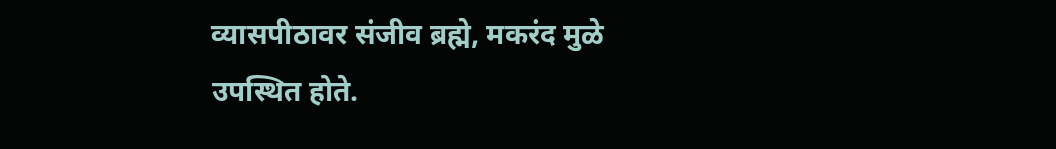व्यासपीठावर संजीव ब्रह्मे, मकरंद मुळे उपस्थित होते.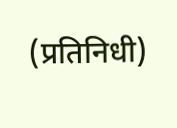(प्रतिनिधी)